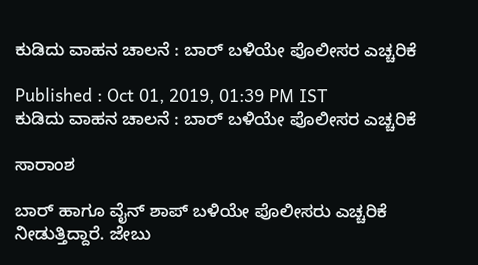ಕುಡಿದು ವಾಹನ ಚಾಲನೆ : ಬಾರ್ ಬಳಿಯೇ ಪೊಲೀಸರ ಎಚ್ಚರಿಕೆ

Published : Oct 01, 2019, 01:39 PM IST
ಕುಡಿದು ವಾಹನ ಚಾಲನೆ : ಬಾರ್ ಬಳಿಯೇ ಪೊಲೀಸರ ಎಚ್ಚರಿಕೆ

ಸಾರಾಂಶ

ಬಾರ್ ಹಾಗೂ ವೈನ್ ಶಾಪ್ ಬಳಿಯೇ ಪೊಲೀಸರು ಎಚ್ಚರಿಕೆ ನೀಡುತ್ತಿದ್ದಾರೆ. ಜೇಬು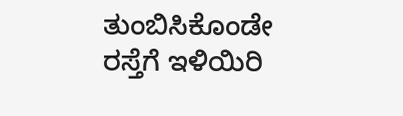ತುಂಬಿಸಿಕೊಂಡೇ ರಸ್ತೆಗೆ ಇಳಿಯಿರಿ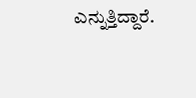ಎನ್ನುತ್ತಿದ್ದಾರೆ.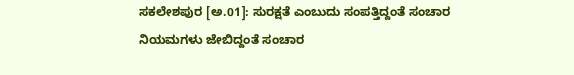ಸಕಲೇಶಪುರ [ಅ.01]: ಸುರಕ್ಷತೆ ಎಂಬುದು ಸಂಪತ್ತಿದ್ದಂತೆ ಸಂಚಾರ ನಿಯಮಗಳು ಜೇಬಿದ್ದಂತೆ ಸಂಚಾರ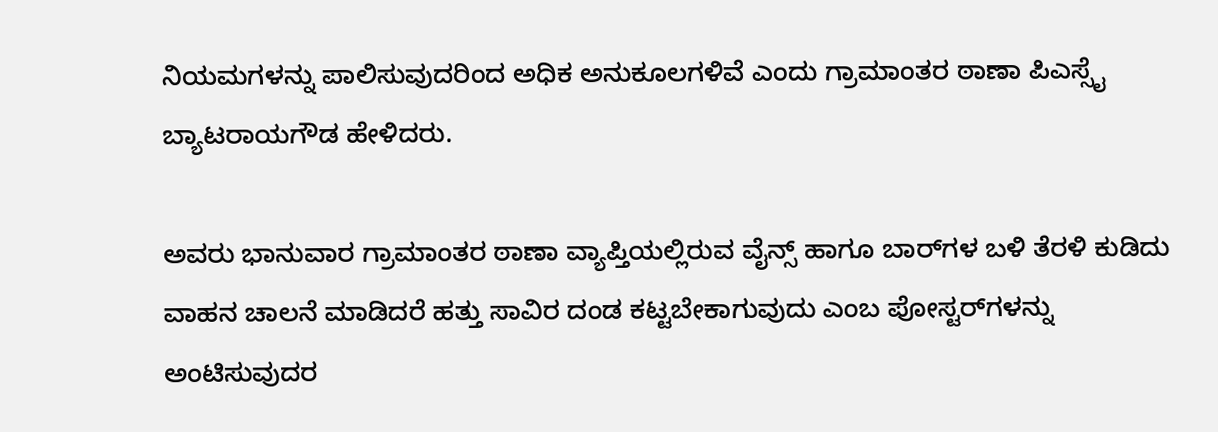ನಿಯಮಗಳನ್ನು ಪಾಲಿಸುವುದರಿಂದ ಅಧಿಕ ಅನುಕೂಲಗಳಿವೆ ಎಂದು ಗ್ರಾಮಾಂತರ ಠಾಣಾ ಪಿಎಸ್ಸೈ ಬ್ಯಾಟರಾಯಗೌಡ ಹೇಳಿದರು.

ಅವರು ಭಾನುವಾರ ಗ್ರಾಮಾಂತರ ಠಾಣಾ ವ್ಯಾಪ್ತಿಯಲ್ಲಿರುವ ವೈನ್ಸ್ ಹಾಗೂ ಬಾರ್‌ಗಳ ಬಳಿ ತೆರಳಿ ಕುಡಿದು ವಾಹನ ಚಾಲನೆ ಮಾಡಿದರೆ ಹತ್ತು ಸಾವಿರ ದಂಡ ಕಟ್ಟಬೇಕಾಗುವುದು ಎಂಬ ಪೋಸ್ಟರ್‌ಗಳನ್ನು ಅಂಟಿಸುವುದರ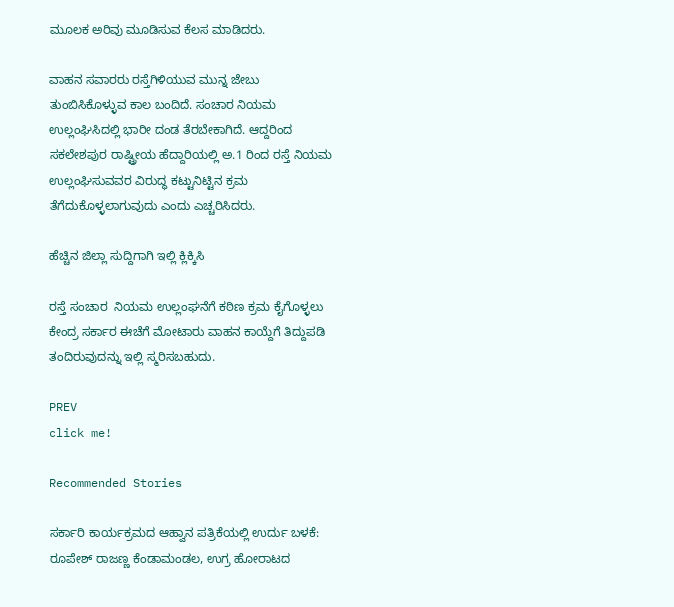ಮೂಲಕ ಅರಿವು ಮೂಡಿಸುವ ಕೆಲಸ ಮಾಡಿದರು.

ವಾಹನ ಸವಾರರು ರಸ್ತೆಗಿಳಿಯುವ ಮುನ್ನ ಜೇಬು ತುಂಬಿಸಿಕೊಳ್ಳುವ ಕಾಲ ಬಂದಿದೆ. ಸಂಚಾರ ನಿಯಮ ಉಲ್ಲಂಘಿಸಿದಲ್ಲಿ ಭಾರೀ ದಂಡ ತೆರಬೇಕಾಗಿದೆ. ಆದ್ದರಿಂದ ಸಕಲೇಶಪುರ ರಾಷ್ಟ್ರೀಯ ಹೆದ್ದಾರಿಯಲ್ಲಿ ಅ.1 ರಿಂದ ರಸ್ತೆ ನಿಯಮ ಉಲ್ಲಂಘಿಸುವವರ ವಿರುದ್ಧ ಕಟ್ಟುನಿಟ್ಟಿನ ಕ್ರಮ ತೆಗೆದುಕೊಳ್ಳಲಾಗುವುದು ಎಂದು ಎಚ್ಚರಿಸಿದರು.

ಹೆಚ್ಚಿನ ಜಿಲ್ಲಾ ಸುದ್ದಿಗಾಗಿ ಇಲ್ಲಿ ಕ್ಲಿಕ್ಕಿಸಿ

ರಸ್ತೆ ಸಂಚಾರ  ನಿಯಮ ಉಲ್ಲಂಘನೆಗೆ ಕಠಿಣ ಕ್ರಮ ಕೈಗೊಳ್ಳಲು ಕೇಂದ್ರ ಸರ್ಕಾರ ಈಚೆಗೆ ಮೋಟಾರು ವಾಹನ ಕಾಯ್ದೆಗೆ ತಿದ್ದುಪಡಿ  ತಂದಿರುವುದನ್ನು ಇಲ್ಲಿ ಸ್ಮರಿಸಬಹುದು.

PREV
click me!

Recommended Stories

ಸರ್ಕಾರಿ ಕಾರ್ಯಕ್ರಮದ ಆಹ್ವಾನ ಪತ್ರಿಕೆಯಲ್ಲಿ ಉರ್ದು ಬಳಕೆ: ರೂಪೇಶ್‌ ರಾಜಣ್ಣ ಕೆಂಡಾಮಂಡಲ, ಉಗ್ರ ಹೋರಾಟದ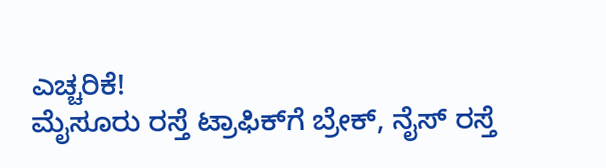ಎಚ್ಚರಿಕೆ!
ಮೈಸೂರು ರಸ್ತೆ ಟ್ರಾಫಿಕ್‌ಗೆ ಬ್ರೇಕ್, ನೈಸ್ ರಸ್ತೆ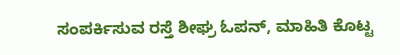ಸಂಪರ್ಕಿಸುವ ರಸ್ತೆ ಶೀಘ್ರ ಓಪನ್, ಮಾಹಿತಿ ಕೊಟ್ಟ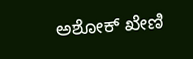ಅಶೋಕ್ ಖೇಣಿ